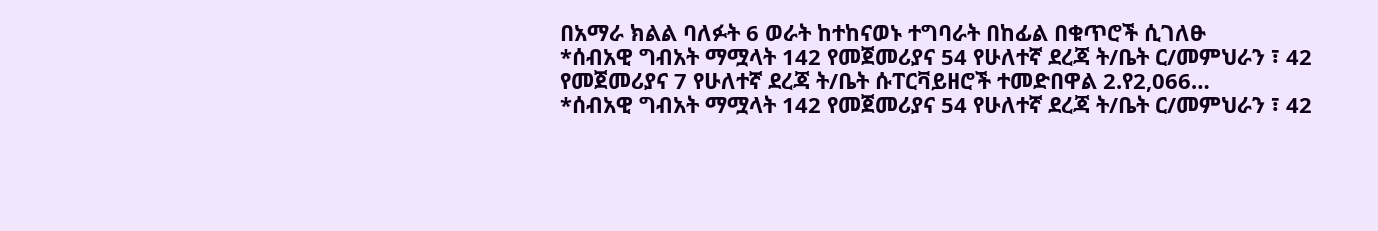በአማራ ክልል ባለፉት 6 ወራት ከተከናወኑ ተግባራት በከፊል በቁጥሮች ሲገለፁ
*ሰብአዊ ግብአት ማሟላት 142 የመጀመሪያና 54 የሁለተኛ ደረጃ ት/ቤት ር/መምህራን ፣ 42 የመጀመሪያና 7 የሁለተኛ ደረጃ ት/ቤት ሱፐርቫይዘሮች ተመድበዋል 2.የ2,066…
*ሰብአዊ ግብአት ማሟላት 142 የመጀመሪያና 54 የሁለተኛ ደረጃ ት/ቤት ር/መምህራን ፣ 42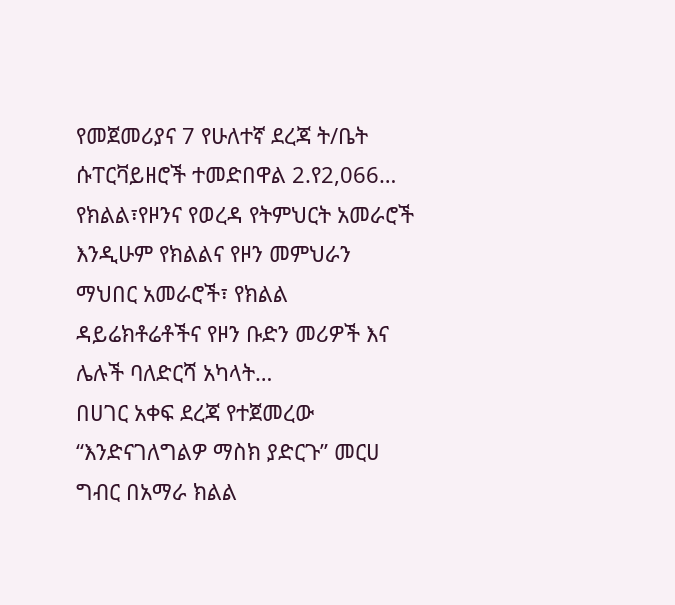የመጀመሪያና 7 የሁለተኛ ደረጃ ት/ቤት ሱፐርቫይዘሮች ተመድበዋል 2.የ2,066…
የክልል፣የዞንና የወረዳ የትምህርት አመራሮች እንዲሁም የክልልና የዞን መምህራን ማህበር አመራሮች፣ የክልል ዳይሬክቶሬቶችና የዞን ቡድን መሪዎች እና ሌሉች ባለድርሻ አካላት…
በሀገር አቀፍ ደረጃ የተጀመረው “እንድናገለግልዎ ማስክ ያድርጉ” መርሀ ግብር በአማራ ክልል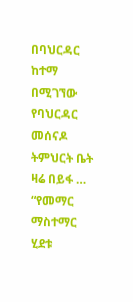በባህርዳር ከተማ በሚገኘው የባህርዳር መሰናዶ ትምህርት ቤት ዛሬ በይፋ …
“የመማር ማስተማር ሂደቱ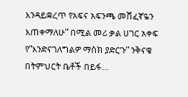እንዳይቋረጥ የአፍና አፍንጫ መሸፈኛዬን እጠቀማለሁ” በሚል መሪ ቃል ሀገር አቀፍ የ“እንድናገለግልዎ ማስክ ያድርጉ” ንቅናቄ በትምህርት ቤቶች በይፋ…